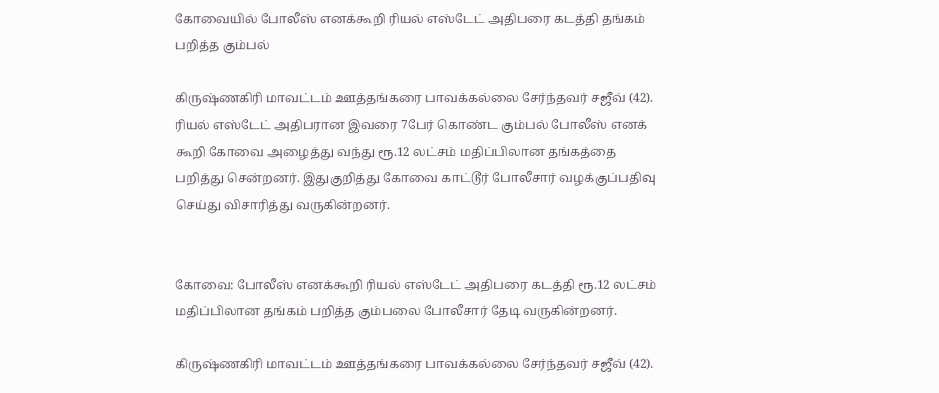கோவையில் போலீஸ் எனக்கூறி ரியல் எஸ்டேட் அதிபரை கடத்தி தங்கம் பறித்த கும்பல்

கிருஷ்ணகிரி மாவட்டம் ஊத்தங்கரை பாவக்கல்லை சேர்ந்தவர் சஜீவ் (42). ரியல் எஸ்டேட் அதிபரான இவரை 7பேர் கொண்ட கும்பல் போலீஸ் எனக் கூறி கோவை அழைத்து வந்து ரூ.12 லட்சம் மதிப்பிலான தங்கத்தை பறித்து சென்றனர். இதுகுறித்து கோவை காட்டூர் போலீசார் வழக்குப்பதிவு செய்து விசாரித்து வருகின்றனர்.


கோவை: போலீஸ் எனக்கூறி ரியல் எஸ்டேட் அதிபரை கடத்தி ரூ.12 லட்சம் மதிப்பிலான தங்கம் பறித்த கும்பலை போலீசார் தேடி வருகின்றனர்.

கிருஷ்ணகிரி மாவட்டம் ஊத்தங்கரை பாவக்கல்லை சேர்ந்தவர் சஜீவ் (42).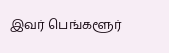இவர் பெங்களூர்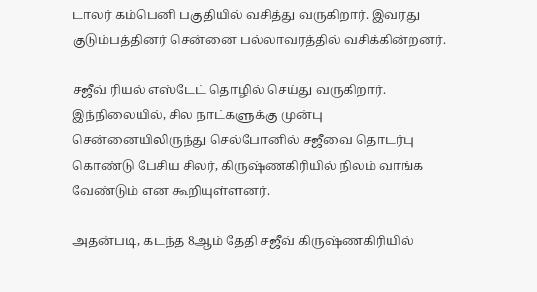டாலர் கம்பெனி பகுதியில் வசித்து வருகிறார். இவரது குடும்பத்தினர் சென்னை பல்லாவரத்தில் வசிக்கின்றனர்.

சஜீவ் ரியல் எஸ்டேட் தொழில் செய்து வருகிறார். இந்நிலையில், சில நாட்களுக்கு முன்பு சென்னையிலிருந்து செல்போனில் சஜீவை தொடர்பு கொண்டு பேசிய சிலர், கிருஷ்ணகிரியில் நிலம் வாங்க வேண்டும் என கூறியுள்ளனர்.

அதன்படி, கடந்த 8ஆம் தேதி சஜீவ் கிருஷ்ணகிரியில்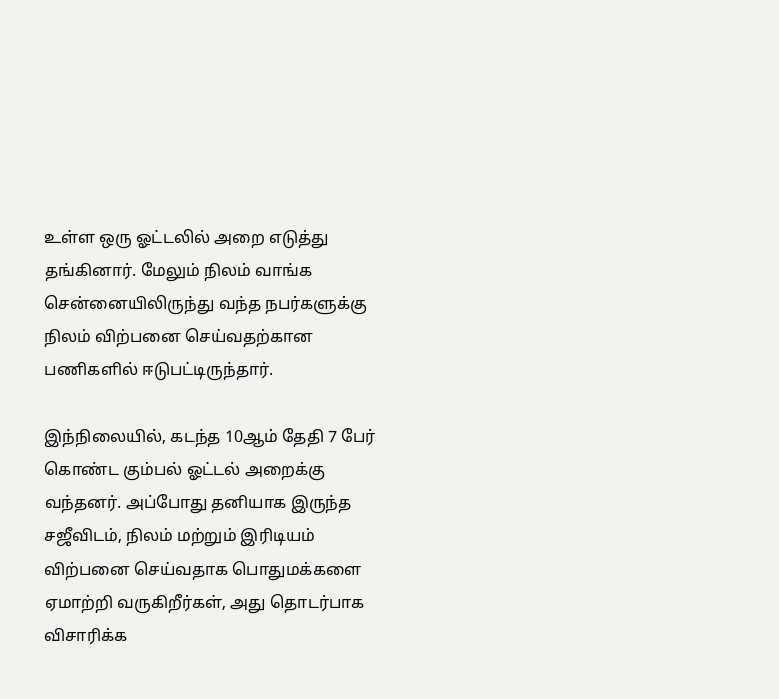உள்ள ஒரு ஓட்டலில் அறை எடுத்து தங்கினார். மேலும் நிலம் வாங்க சென்னையிலிருந்து வந்த நபர்களுக்கு நிலம் விற்பனை செய்வதற்கான பணிகளில் ஈடுபட்டிருந்தார்.

இந்நிலையில், கடந்த 10ஆம் தேதி 7 பேர் கொண்ட கும்பல் ஓட்டல் அறைக்கு வந்தனர். அப்போது தனியாக இருந்த சஜீவிடம், நிலம் மற்றும் இரிடியம் விற்பனை செய்வதாக பொதுமக்களை ஏமாற்றி வருகிறீர்கள், அது தொடர்பாக விசாரிக்க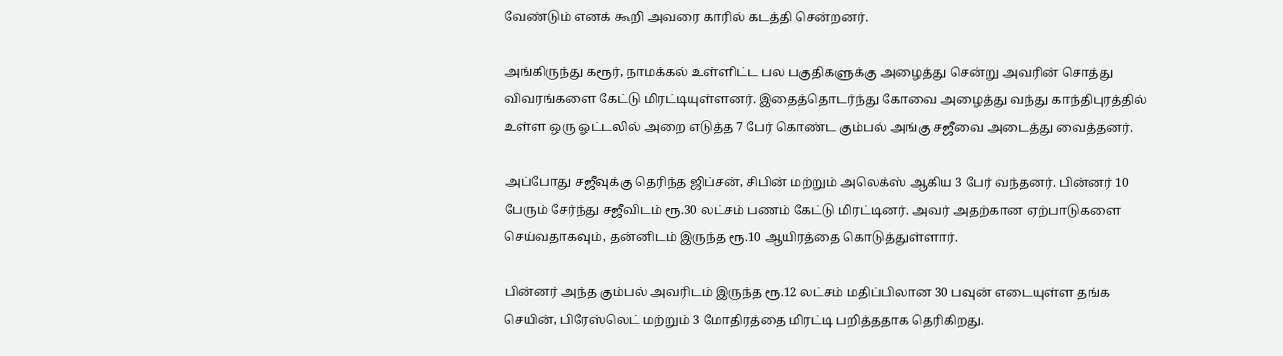வேண்டும் எனக் கூறி அவரை காரில் கடத்தி சென்றனர்.

அங்கிருந்து கரூர், நாமக்கல் உள்ளிட்ட பல பகுதிகளுக்கு அழைத்து சென்று அவரின் சொத்து விவரங்களை கேட்டு மிரட்டியுள்ளனர். இதைத்தொடர்ந்து கோவை அழைத்து வந்து காந்திபுரத்தில் உள்ள ஒரு ஓட்டலில் அறை எடுத்த 7 பேர் கொண்ட கும்பல் அங்கு சஜீவை அடைத்து வைத்தனர்.

அப்போது சஜீவுக்கு தெரிந்த ஜிப்சன், சிபின் மற்றும் அலெக்ஸ் ஆகிய 3 பேர் வந்தனர். பின்னர் 10 பேரும் சேர்ந்து சஜீவிடம் ரூ.30 லட்சம் பணம் கேட்டு மிரட்டினர். அவர் அதற்கான ஏற்பாடுகளை செய்வதாகவும், தன்னிடம் இருந்த ரூ.10 ஆயிரத்தை கொடுத்துள்ளார்.

பின்னர் அந்த கும்பல் அவரிடம் இருந்த ரூ.12 லட்சம் மதிப்பிலான 30 பவுன் எடையுள்ள தங்க செயின், பிரேஸ்லெட் மற்றும் 3 மோதிரத்தை மிரட்டி பறித்ததாக தெரிகிறது.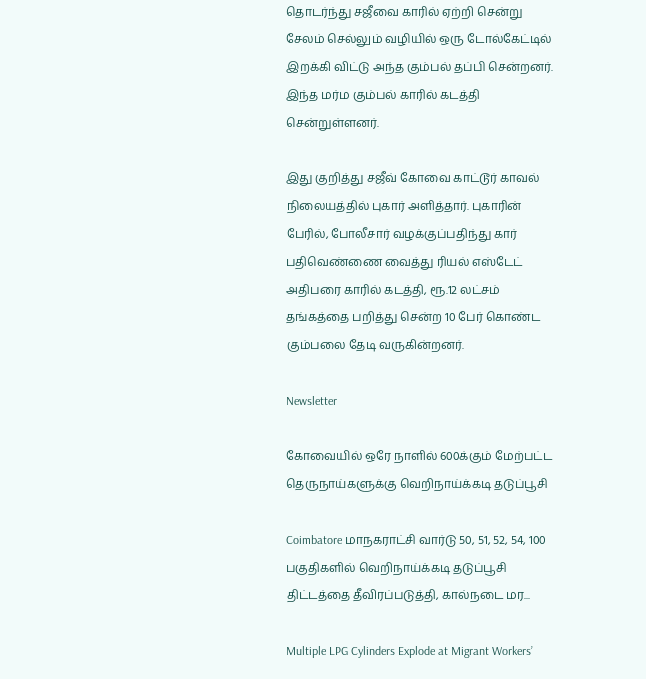தொடர்ந்து சஜீவை காரில் ஏற்றி சென்று சேலம் செல்லும் வழியில் ஒரு டோல்கேட்டில் இறக்கி விட்டு அந்த கும்பல் தப்பி சென்றனர். இந்த மர்ம கும்பல் காரில் கடத்தி சென்றுள்ளனர்.

இது குறித்து சஜீவ் கோவை காட்டூர் காவல் நிலையத்தில் புகார் அளித்தார். புகாரின் பேரில், போலீசார் வழக்குப்பதிந்து கார் பதிவெண்ணை வைத்து ரியல் எஸ்டேட் அதிபரை காரில் கடத்தி, ரூ.12 லட்சம் தங்கத்தை பறித்து சென்ற 10 பேர் கொண்ட கும்பலை தேடி வருகின்றனர்.

Newsletter

கோவையில் ஒரே நாளில் 600க்கும் மேற்பட்ட தெருநாய்களுக்கு வெறிநாய்க்கடி தடுப்பூசி

Coimbatore மாநகராட்சி வார்டு 50, 51, 52, 54, 100 பகுதிகளில் வெறிநாய்க்கடி தடுப்பூசி திட்டத்தை தீவிரப்படுத்தி, கால்நடை மர...

Multiple LPG Cylinders Explode at Migrant Workers’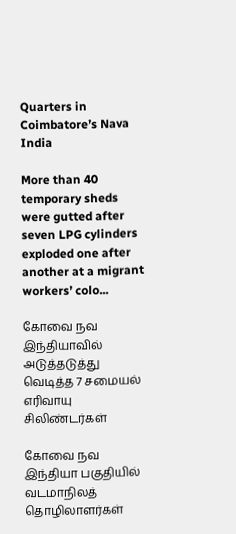Quarters in Coimbatore’s Nava India

More than 40 temporary sheds were gutted after seven LPG cylinders exploded one after another at a migrant workers’ colo...

கோவை நவ இந்தியாவில் அடுத்தடுத்து வெடித்த 7 சமையல் எரிவாயு சிலிண்டர்கள்

கோவை நவ இந்தியா பகுதியில் வடமாநிலத் தொழிலாளர்கள்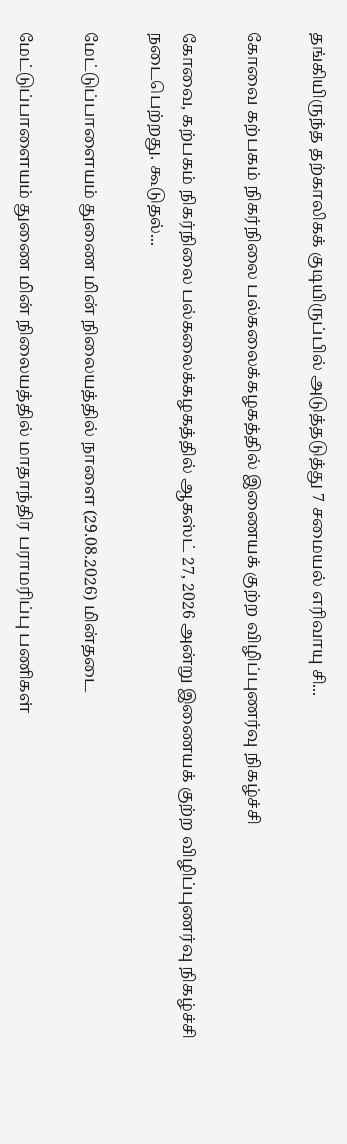தங்கியிருந்த தற்காலிகக் குடியிருப்பில் அடுத்தடுத்து 7 சமையல் எரிவாயு சி...

கோவை கற்பகம் நிகர்நிலை பல்கலைக்கழகத்தில் இணையக் குற்ற விழிப்புணர்வு நிகழ்ச்சி

கோவை, கற்பகம் நிகர்நிலை பல்கலைக்கழகத்தில் ஆகஸ்ட் 27, 2026 அன்று இணையக் குற்ற விழிப்புணர்வு நிகழ்ச்சி நடைபெற்றது. கூடுதல்...

மேட்டுப்பாளையம் துணை மின் நிலையத்தில் நாளை (29.08.2026) மின்தடை

மேட்டுப்பாளையம் துணை மின் நிலையத்தில் மாதாந்திர பராமரிப்பு பணிகள்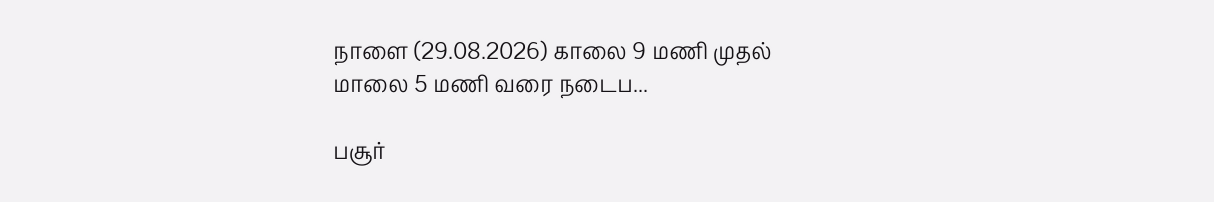நாளை (29.08.2026) காலை 9 மணி முதல் மாலை 5 மணி வரை நடைப...

பசூர்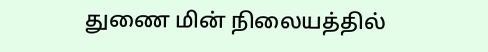துணை மின் நிலையத்தில்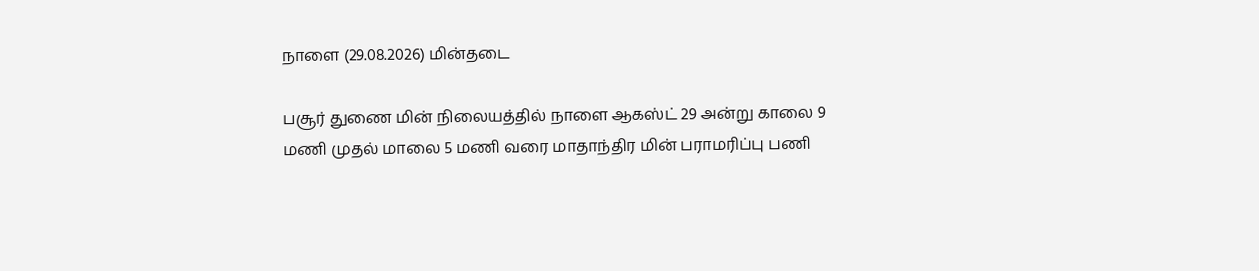நாளை (29.08.2026) மின்தடை

பசூர் துணை மின் நிலையத்தில் நாளை ஆகஸ்ட் 29 அன்று காலை 9 மணி முதல் மாலை 5 மணி வரை மாதாந்திர மின் பராமரிப்பு பணி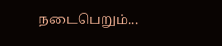நடைபெறும்...